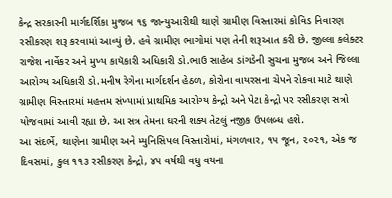કેન્દ્ર સરકારની માર્ગદર્શિકા મુજબ ૧૬ જાન્યુઆરીથી થાણે ગ્રામીણ વિસ્તારમાં કોવિડ નિવારણ રસીકરણ શરૂ કરવામાં આવ્યું છે. હવે ગ્રામીણ ભાગોમાં પણ તેની શરૂઆત કરી છે. જીલ્લા કલેક્ટર રાજેશ નાર્વેકર અને મુખ્ય કાયૅકારી અધિકારી ડો.ભાઉ સાહેબ ડાંગડેની સુચના મુજબ અને જિલ્લા આરોગ્ય અધિકારી ડો.મનીષ રેગેના માર્ગદર્શન હેઠળ, કોરોના વાયરસના ચેપને રોકવા માટે થાણે ગ્રામીણ વિસ્તારમાં મહત્તમ સંખ્યામાં પ્રાથમિક આરોગ્ય કેન્દ્રો અને પેટા કેન્દ્રો પર રસીકરણ સત્રો યોજવામાં આવી રહ્યા છે. આ સત્ર તેમના ઘરની શક્ય તેટલું નજીક ઉપલબ્ધ હશે.
આ સંદર્ભે, થાણેના ગ્રામીણ અને મ્યુનિસિપલ વિસ્તારોમાં, મંગળવાર, ૧૫ જૂન, ૨૦૨૧, એક જ દિવસમાં, કુલ ૧૧૩ રસીકરણ કેન્દ્રો, ૪૫ વર્ષથી વધુ વયના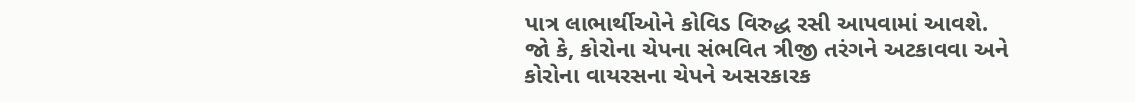પાત્ર લાભાર્થીઓને કોવિડ વિરુદ્ધ રસી આપવામાં આવશે.
જો કે, કોરોના ચેપના સંભવિત ત્રીજી તરંગને અટકાવવા અને કોરોના વાયરસના ચેપને અસરકારક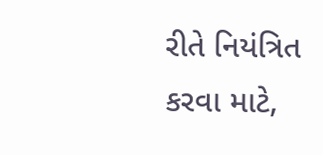રીતે નિયંત્રિત કરવા માટે,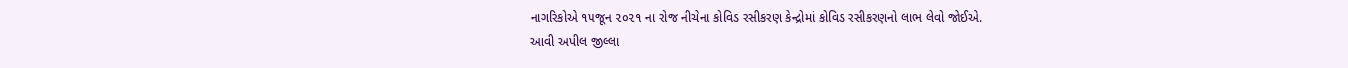નાગરિકોએ ૧૫જૂન ૨૦૨૧ ના રોજ નીચેના કોવિડ રસીકરણ કેન્દ્રોમાં કોવિડ રસીકરણનો લાભ લેવો જોઈએ.
આવી અપીલ જીલ્લા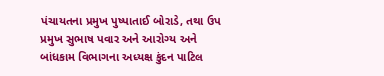પંચાયતના પ્રમુખ પુષ્પાતાઈ બોરાડે, તથા ઉપ પ્રમુખ સુભાષ પવાર અને આરોગ્ય અને બાંધકામ વિભાગના અધ્યક્ષ કુંદન પાટિલ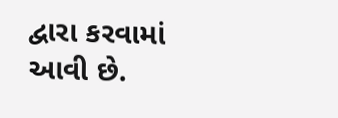દ્વારા કરવામાં આવી છે.